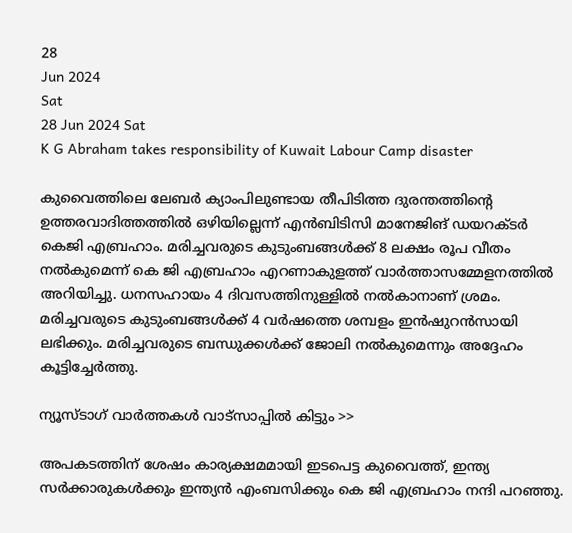28
Jun 2024
Sat
28 Jun 2024 Sat
K G Abraham takes responsibility of Kuwait Labour Camp disaster

കുവൈത്തിലെ ലേബര്‍ ക്യാംപിലുണ്ടായ തീപിടിത്ത ദുരന്തത്തിന്റെ ഉത്തരവാദിത്തത്തില്‍ ഒഴിയില്ലെന്ന് എന്‍ബിടിസി മാനേജിങ് ഡയറക്ടര്‍ കെജി എബ്രഹാം. മരിച്ചവരുടെ കുടുംബങ്ങള്‍ക്ക് 8 ലക്ഷം രൂപ വീതം നല്‍കുമെന്ന് കെ ജി എബ്രഹാം എറണാകുളത്ത് വാര്‍ത്താസമ്മേളനത്തില്‍ അറിയിച്ചു. ധനസഹായം 4 ദിവസത്തിനുള്ളില്‍ നല്‍കാനാണ് ശ്രമം. മരിച്ചവരുടെ കുടുംബങ്ങള്‍ക്ക് 4 വര്‍ഷത്തെ ശമ്പളം ഇന്‍ഷുറന്‍സായി ലഭിക്കും. മരിച്ചവരുടെ ബന്ധുക്കള്‍ക്ക് ജോലി നല്‍കുമെന്നും അദ്ദേഹം കൂട്ടിച്ചേര്‍ത്തു.

ന്യൂസ്ടാഗ് വാര്‍ത്തകള്‍ വാട്‌സാപ്പില്‍ കിട്ടും >>

അപകടത്തിന് ശേഷം കാര്യക്ഷമമായി ഇടപെട്ട കുവൈത്ത്, ഇന്ത്യ സര്‍ക്കാരുകള്‍ക്കും ഇന്ത്യന്‍ എംബസിക്കും കെ ജി എബ്രഹാം നന്ദി പറഞ്ഞു.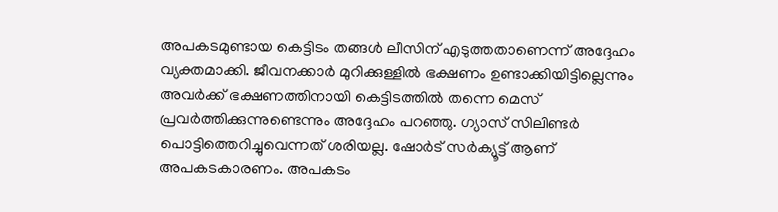അപകടമുണ്ടായ കെട്ടിടം തങ്ങള്‍ ലീസിന് എടുത്തതാണെന്ന് അദ്ദേഹം വ്യക്തമാക്കി. ജീവനക്കാര്‍ മുറിക്കുള്ളില്‍ ഭക്ഷണം ഉണ്ടാക്കിയിട്ടില്ലെന്നും അവര്‍ക്ക് ഭക്ഷണത്തിനായി കെട്ടിടത്തില്‍ തന്നെ മെസ് പ്രവര്‍ത്തിക്കുന്നുണ്ടെന്നും അദ്ദേഹം പറഞ്ഞു. ഗ്യാസ് സിലിണ്ടര്‍ പൊട്ടിത്തെറിച്ചുവെന്നത് ശരിയല്ല. ഷോര്‍ട് സര്‍ക്യൂട്ട് ആണ് അപകടകാരണം. അപകടം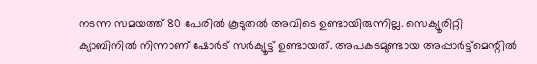നടന്ന സമയത്ത് 80 പേരില്‍ കൂടുതല്‍ അവിടെ ഉണ്ടായിരുന്നില്ല. സെക്യൂരിറ്റി ക്യാബിനില്‍ നിന്നാണ് ഷോര്‍ട് സര്‍ക്യൂട്ട് ഉണ്ടായത്. അപകടമുണ്ടായ അപ്പാര്‍ട്ട്‌മെന്റില്‍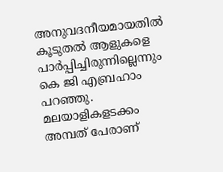അനുവദനീയമായതില്‍ കൂടുതല്‍ ആളുകളെ പാര്‍പ്പിച്ചിരുന്നില്ലെന്നും കെ ജി എബ്രഹാം പറഞ്ഞു. മലയാളികളടക്കം അമ്പത് പേരാണ്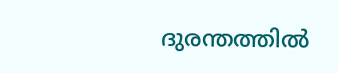ദുരന്തത്തില്‍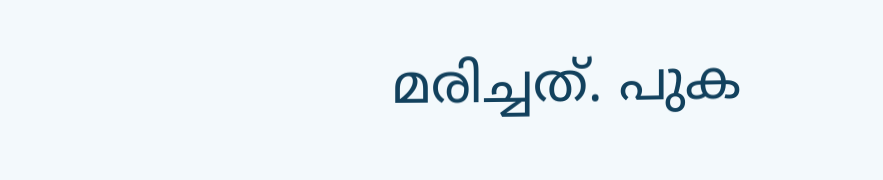മരിച്ചത്. പുക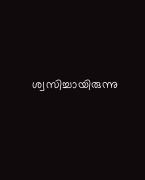ശ്വസിച്ചായിരുന്നു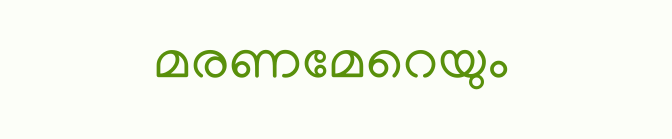മരണമേറെയും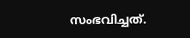സംഭവിച്ചത്.